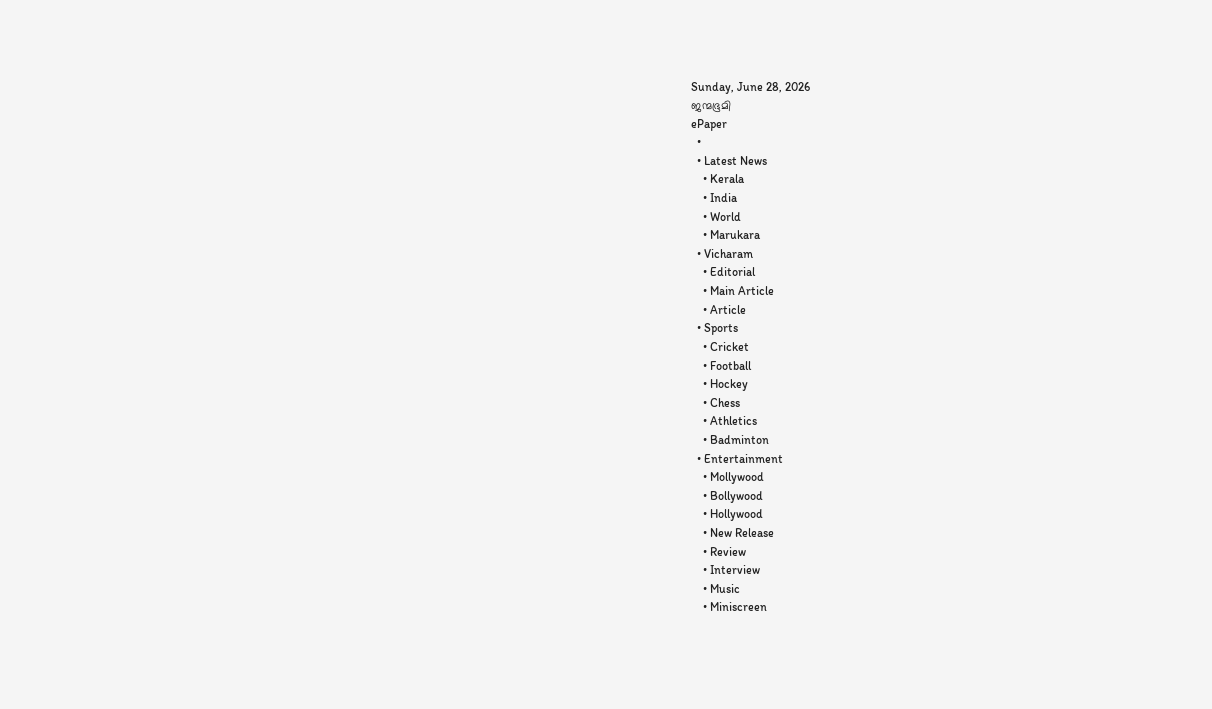Sunday, June 28, 2026
ജന്മഭൂമി
ePaper
  •
  • Latest News
    • Kerala
    • India
    • World
    • Marukara
  • Vicharam
    • Editorial
    • Main Article
    • Article
  • Sports
    • Cricket
    • Football
    • Hockey
    • Chess
    • Athletics
    • Badminton
  • Entertainment
    • Mollywood
    • Bollywood
    • Hollywood
    • New Release
    • Review
    • Interview
    • Music
    • Miniscreen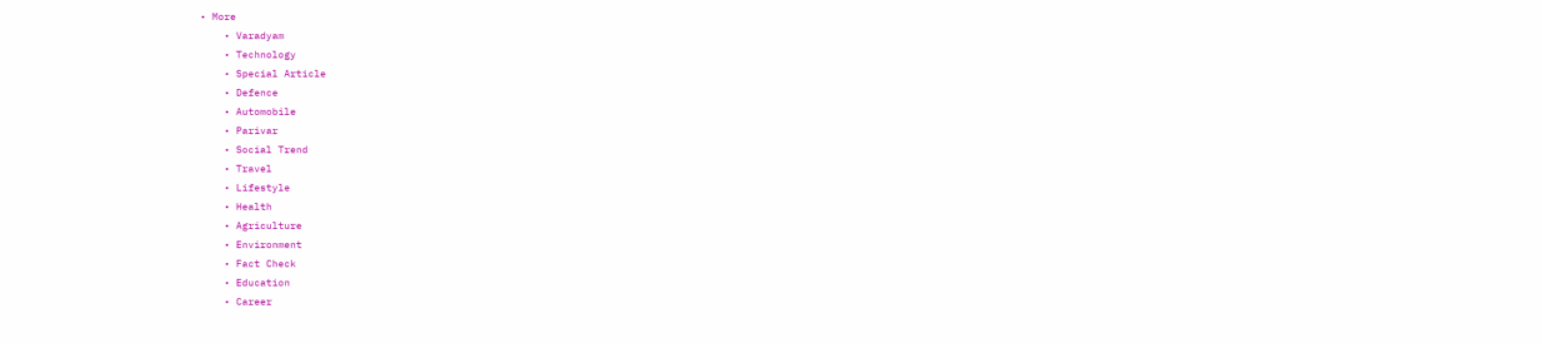• More
    • Varadyam
    • Technology
    • Special Article
    • Defence
    • Automobile
    • Parivar
    • Social Trend
    • Travel
    • Lifestyle
    • Health
    • Agriculture
    • Environment
    • Fact Check
    • Education
    • Career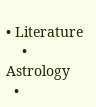• Literature
    • Astrology
  •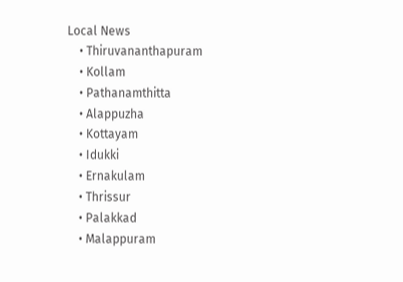Local News
    • Thiruvananthapuram
    • Kollam
    • Pathanamthitta
    • Alappuzha
    • Kottayam
    • Idukki
    • Ernakulam
    • Thrissur
    • Palakkad
    • Malappuram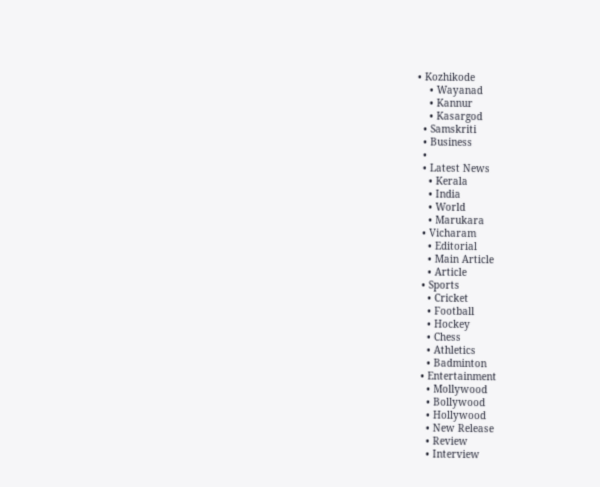• Kozhikode
    • Wayanad
    • Kannur
    • Kasargod
  • Samskriti
  • Business
  •
  • Latest News
    • Kerala
    • India
    • World
    • Marukara
  • Vicharam
    • Editorial
    • Main Article
    • Article
  • Sports
    • Cricket
    • Football
    • Hockey
    • Chess
    • Athletics
    • Badminton
  • Entertainment
    • Mollywood
    • Bollywood
    • Hollywood
    • New Release
    • Review
    • Interview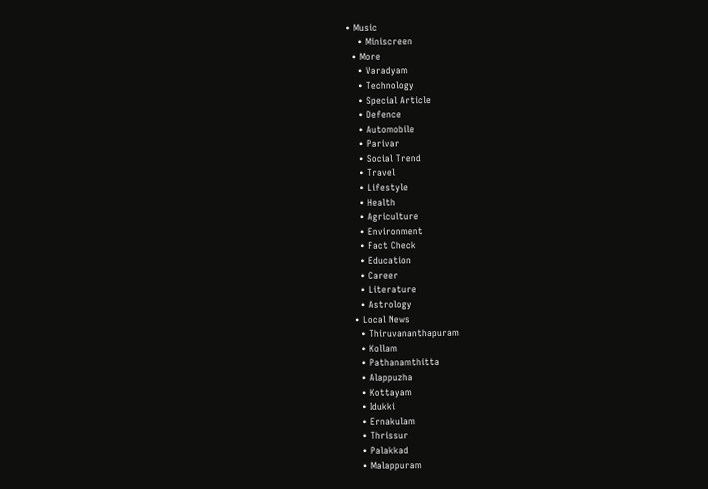• Music
    • Miniscreen
  • More
    • Varadyam
    • Technology
    • Special Article
    • Defence
    • Automobile
    • Parivar
    • Social Trend
    • Travel
    • Lifestyle
    • Health
    • Agriculture
    • Environment
    • Fact Check
    • Education
    • Career
    • Literature
    • Astrology
  • Local News
    • Thiruvananthapuram
    • Kollam
    • Pathanamthitta
    • Alappuzha
    • Kottayam
    • Idukki
    • Ernakulam
    • Thrissur
    • Palakkad
    • Malappuram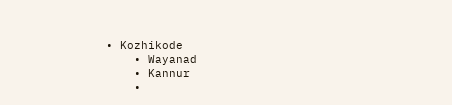• Kozhikode
    • Wayanad
    • Kannur
    •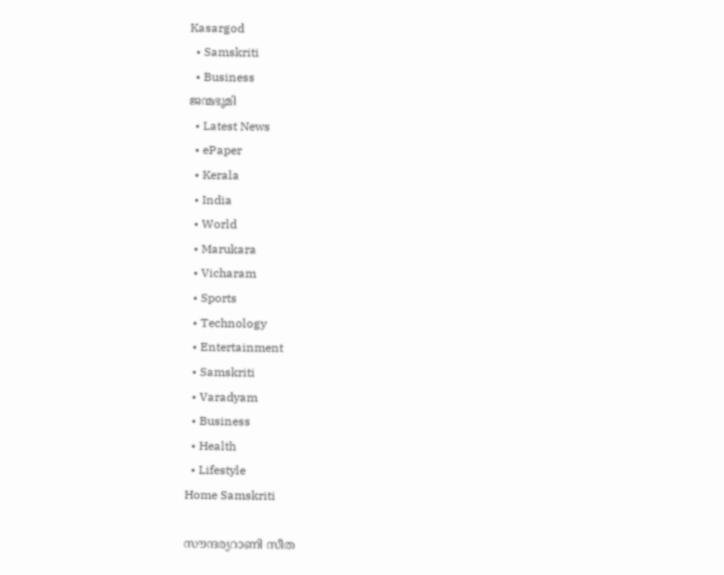Kasargod
  • Samskriti
  • Business
ജന്മഭൂമി
  • Latest News
  • ePaper
  • Kerala
  • India
  • World
  • Marukara
  • Vicharam
  • Sports
  • Technology
  • Entertainment
  • Samskriti
  • Varadyam
  • Business
  • Health
  • Lifestyle
Home Samskriti

സൗന്ദര്യറാണി സീത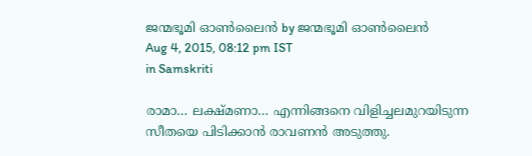ജന്മഭൂമി ഓണ്‍ലൈന്‍ by ജന്മഭൂമി ഓണ്‍ലൈന്‍
Aug 4, 2015, 08:12 pm IST
in Samskriti

രാമാ… ലക്ഷ്മണാ… എന്നിങ്ങനെ വിളിച്ചലമുറയിടുന്ന സീതയെ പിടിക്കാന്‍ രാവണന്‍ അടുത്തു.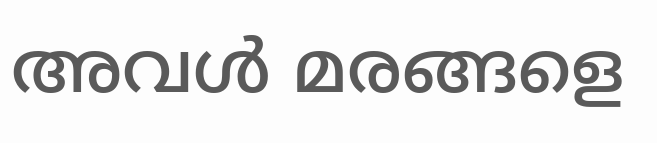അവള്‍ മരങ്ങളെ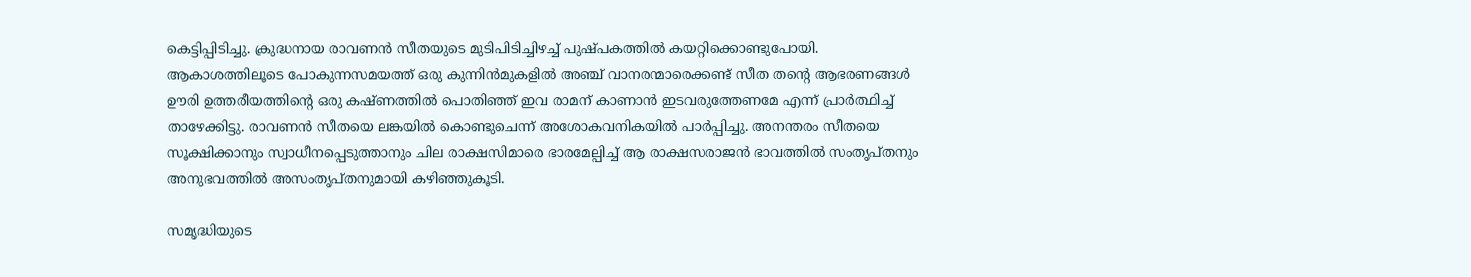കെട്ടിപ്പിടിച്ചു. ക്രുദ്ധനായ രാവണന്‍ സീതയുടെ മുടിപിടിച്ചിഴച്ച് പുഷ്പകത്തില്‍ കയറ്റിക്കൊണ്ടുപോയി. ആകാശത്തിലൂടെ പോകുന്നസമയത്ത് ഒരു കുന്നിന്‍മുകളില്‍ അഞ്ച് വാനരന്മാരെക്കണ്ട് സീത തന്റെ ആഭരണങ്ങള്‍ ഊരി ഉത്തരീയത്തിന്റെ ഒരു കഷ്ണത്തില്‍ പൊതിഞ്ഞ് ഇവ രാമന് കാണാന്‍ ഇടവരുത്തേണമേ എന്ന് പ്രാര്‍ത്ഥിച്ച് താഴേക്കിട്ടു. രാവണന്‍ സീതയെ ലങ്കയില്‍ കൊണ്ടുചെന്ന് അശോകവനികയില്‍ പാര്‍പ്പിച്ചു. അനന്തരം സീതയെ സൂക്ഷിക്കാനും സ്വാധീനപ്പെടുത്താനും ചില രാക്ഷസിമാരെ ഭാരമേല്പിച്ച് ആ രാക്ഷസരാജന്‍ ഭാവത്തില്‍ സംതൃപ്തനും അനുഭവത്തില്‍ അസംതൃപ്തനുമായി കഴിഞ്ഞുകൂടി.

സമൃദ്ധിയുടെ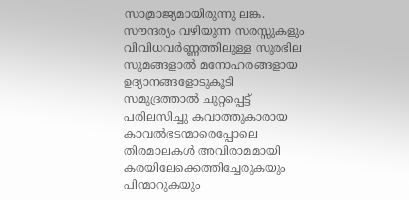സാമ്രാജ്യമായിരുന്നു ലങ്ക. സൗന്ദര്യം വഴിയുന്ന സരസ്സുകളും വിവിധവര്‍ണ്ണത്തിലുള്ള സുരഭില സുമങ്ങളാല്‍ മനോഹരങ്ങളായ ഉദ്യാനങ്ങളോടുകൂടി സമുദ്രത്താല്‍ ചുറ്റപ്പെട്ട് പരിലസിച്ചു കവാത്തുകാരായ കാവല്‍ഭടന്മാരെപ്പോലെ തിരമാലകള്‍ അവിരാമമായി കരയിലേക്കെത്തിച്ചേരുകയും പിന്മാറുകയും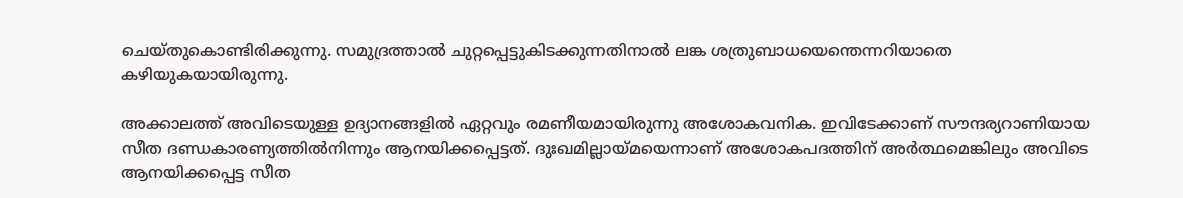ചെയ്തുകൊണ്ടിരിക്കുന്നു. സമുദ്രത്താല്‍ ചുറ്റപ്പെട്ടുകിടക്കുന്നതിനാല്‍ ലങ്ക ശത്രുബാധയെന്തെന്നറിയാതെ കഴിയുകയായിരുന്നു.

അക്കാലത്ത് അവിടെയുള്ള ഉദ്യാനങ്ങളില്‍ ഏറ്റവും രമണീയമായിരുന്നു അശോകവനിക. ഇവിടേക്കാണ് സൗന്ദര്യറാണിയായ സീത ദണ്ഡകാരണ്യത്തില്‍നിന്നും ആനയിക്കപ്പെട്ടത്. ദുഃഖമില്ലായ്‌മയെന്നാണ് അശോകപദത്തിന് അര്‍ത്ഥമെങ്കിലും അവിടെ ആനയിക്കപ്പെട്ട സീത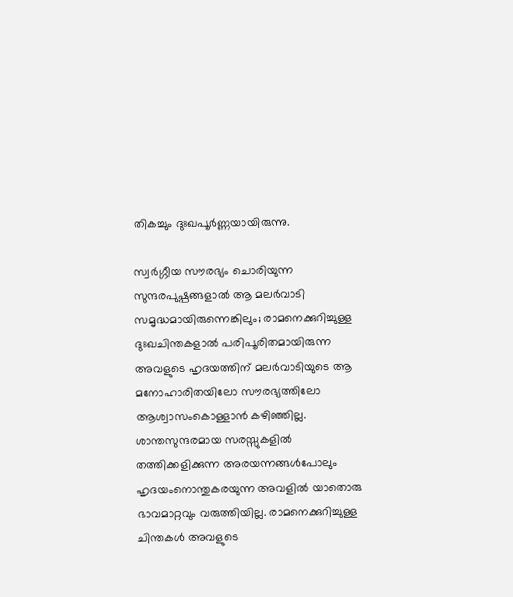തികച്ചും ദുഃഖപൂര്‍ണ്ണയായിരുന്നു.

സ്വര്‍ഗ്ഗീയ സൗരഭ്യം ചൊരിയുന്ന സുന്ദരപുഷ്പങ്ങളാല്‍ ആ മലര്‍വാടി സമൃദ്ധമായിരുന്നെങ്കിലും; രാമനെക്കുറിച്ചുള്ള ദുഃഖചിന്തകളാല്‍ പരിപൂരിതമായിരുന്ന അവളുടെ ഹൃദയത്തിന് മലര്‍വാടിയുടെ ആ മനോഹാരിതയിലോ സൗരഭ്യത്തിലോ ആശ്വാസംകൊള്ളാന്‍ കഴിഞ്ഞില്ല. ശാന്തസുന്ദരമായ സരസ്സുകളില്‍ തത്തിക്കളിക്കുന്ന അരയന്നങ്ങള്‍പോലും ഹൃദയംനൊന്തുകരയുന്ന അവളില്‍ യാതൊരു ഭാവമാറ്റവും വരുത്തിയില്ല. രാമനെക്കുറിച്ചുള്ള ചിന്തകള്‍ അവളുടെ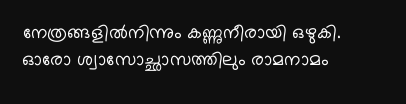നേത്രങ്ങളില്‍നിന്നും കണ്ണുനീരായി ഒഴുകി. ഓരോ ശ്വാസോച്ഛാസത്തിലും രാമനാമം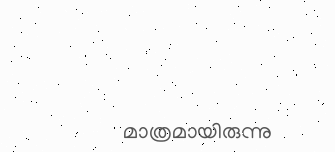മാത്രമായിരുന്നു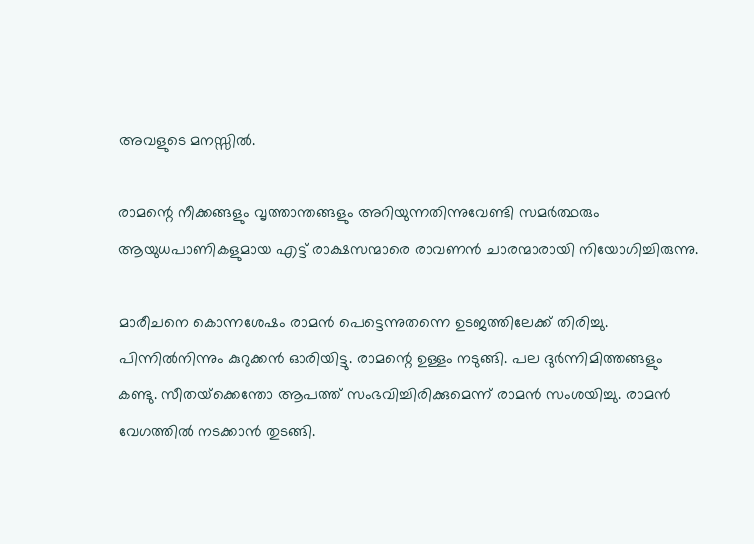അവളുടെ മനസ്സില്‍.

രാമന്റെ നീക്കങ്ങളും വൃത്താന്തങ്ങളും അറിയുന്നതിന്നുവേണ്ടി സമര്‍ത്ഥരും ആയുധപാണികളുമായ എട്ട് രാക്ഷസന്മാരെ രാവണന്‍ ചാരന്മാരായി നിയോഗിച്ചിരുന്നു.

മാരീചനെ കൊന്നശേഷം രാമന്‍ പെട്ടെന്നുതന്നെ ഉടജത്തിലേക്ക് തിരിച്ചു. പിന്നില്‍നിന്നും കുറുക്കന്‍ ഓരിയിട്ടു. രാമന്റെ ഉള്ളം നടുങ്ങി. പല ദുര്‍ന്നിമിത്തങ്ങളും കണ്ടു. സീതയ്‌ക്കെന്തോ ആപത്ത് സംഭവിച്ചിരിക്കുമെന്ന് രാമന്‍ സംശയിച്ചു. രാമന്‍ വേഗത്തില്‍ നടക്കാന്‍ തുടങ്ങി.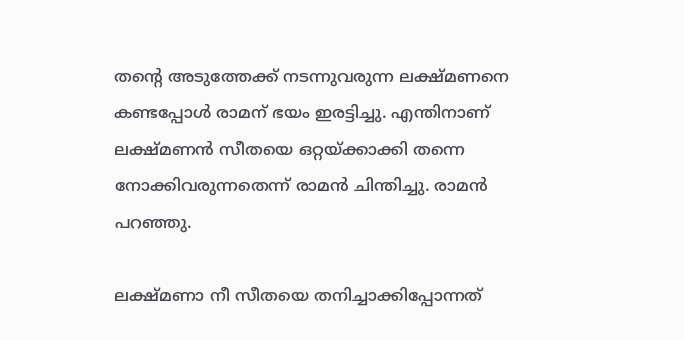തന്റെ അടുത്തേക്ക് നടന്നുവരുന്ന ലക്ഷ്മണനെ കണ്ടപ്പോള്‍ രാമന് ഭയം ഇരട്ടിച്ചു. എന്തിനാണ് ലക്ഷ്മണന്‍ സീതയെ ഒറ്റയ്‌ക്കാക്കി തന്നെ നോക്കിവരുന്നതെന്ന് രാമന്‍ ചിന്തിച്ചു. രാമന്‍ പറഞ്ഞു.

ലക്ഷ്മണാ നീ സീതയെ തനിച്ചാക്കിപ്പോന്നത്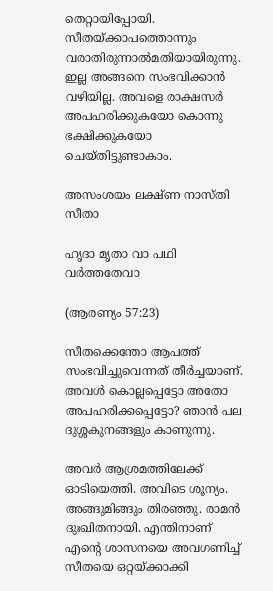തെറ്റായിപ്പോയി. സീതയ്‌ക്കാപത്തൊന്നും വരാതിരുന്നാല്‍മതിയായിരുന്നു. ഇല്ല അങ്ങനെ സംഭവിക്കാന്‍ വഴിയില്ല. അവളെ രാക്ഷസര്‍ അപഹരിക്കുകയോ കൊന്നു ഭക്ഷിക്കുകയോ ചെയ്തിട്ടുണ്ടാകാം.

അസംശയം ലക്ഷ്ണ നാസ്തി സീതാ

ഹൃദാ മൃതാ വാ പഥി വര്‍ത്തതേവാ

(ആരണ്യം 57:23)

സീതക്കെന്തോ ആപത്ത് സംഭവിച്ചുവെന്നത് തീര്‍ച്ചയാണ്. അവള്‍ കൊല്ലപ്പെട്ടോ അതോ അപഹരിക്കപ്പെട്ടോ? ഞാന്‍ പല ദുശ്ശകുനങ്ങളും കാണുന്നു.

അവര്‍ ആശ്രമത്തിലേക്ക് ഓടിയെത്തി. അവിടെ ശൂന്യം. അങ്ങുമിങ്ങും തിരഞ്ഞു. രാമന്‍ ദുഃഖിതനായി. എന്തിനാണ് എന്റെ ശാസനയെ അവഗണിച്ച് സീതയെ ഒറ്റയ്‌ക്കാക്കി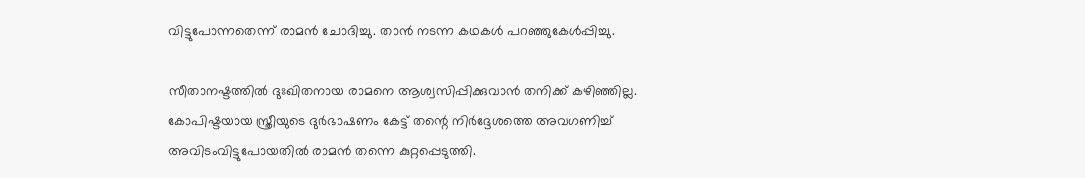വിട്ടുപോന്നതെന്ന് രാമന്‍ ചോദിച്ചു. താന്‍ നടന്ന കഥകള്‍ പറഞ്ഞുകേള്‍പ്പിച്ചു.

സീതാനഷ്ടത്തില്‍ ദുഃഖിതനായ രാമനെ ആശ്വസിപ്പിക്കുവാന്‍ തനിക്ക് കഴിഞ്ഞില്ല. കോപിഷ്ടയായ സ്ത്രീയുടെ ദുര്‍ഭാഷണം കേട്ട് തന്റെ നിര്‍ദ്ദേശത്തെ അവഗണിച്ച് അവിടംവിട്ടുപോയതില്‍ രാമന്‍ തന്നെ കുറ്റപ്പെടുത്തി.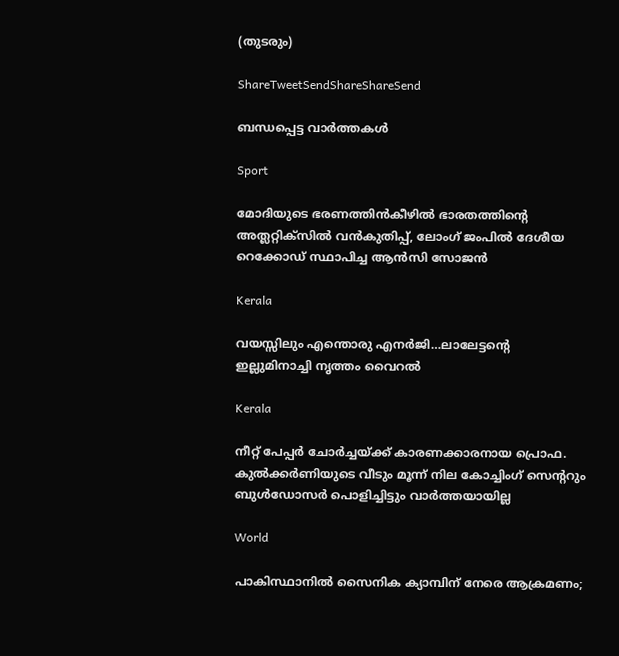(തുടരും)

ShareTweetSendShareShareSend

ബന്ധപ്പെട്ട വാര്‍ത്തകള്‍

Sport

മോദിയുടെ ഭരണത്തിന്‍കീഴില്‍ ഭാരതത്തിന്റെ അത്ലറ്റിക്സില്‍ വന്‍കുതിപ്പ്, ലോംഗ് ജംപില്‍ ദേശീയ റെക്കോഡ് സ്ഥാപിച്ച ആന്‍സി സോജന്‍

Kerala

വയസ്സിലും എന്തൊരു എനര്‍ജി…ലാലേട്ടന്റെ ഇല്ലുമിനാച്ചി നൃത്തം വൈറല്‍

Kerala

നീറ്റ് പേപ്പര്‍ ചോര്‍ച്ചയ്‌ക്ക് കാരണക്കാരനായ പ്രൊഫ. കുല്‍ക്കര്‍ണിയുടെ വീടും മൂന്ന് നില കോച്ചിംഗ് സെ‍ന്‍ററും ബുള്‍ഡോസര്‍ പൊളിച്ചിട്ടും വാര്‍ത്തയായില്ല

World

പാകിസ്ഥാനിൽ സൈനിക ക്യാമ്പിന് നേരെ ആക്രമണം;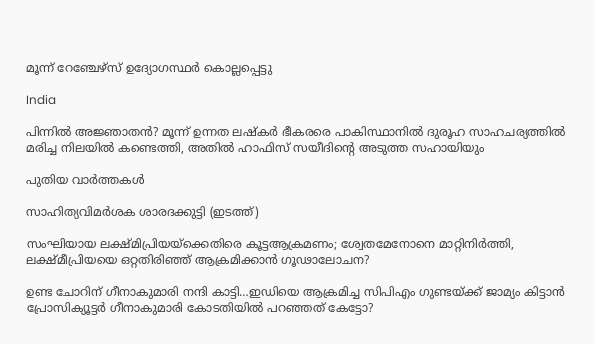മൂന്ന് റേഞ്ചേഴ്‌സ് ഉദ്യോഗസ്ഥര്‍ കൊല്ലപ്പെട്ടു

India

പിന്നില്‍ അജ്ഞാതന്‍? മൂന്ന് ഉന്നത ലഷ്‌കർ ഭീകരരെ പാകിസ്ഥാനിൽ ദുരൂഹ സാഹചര്യത്തിൽ മരിച്ച നിലയിൽ കണ്ടെത്തി, അതിൽ ഹാഫിസ് സയീദിന്റെ അടുത്ത സഹായിയും

പുതിയ വാര്‍ത്തകള്‍

സാഹിത്യവിമര്‍ശക ശാരദക്കുട്ടി (ഇടത്ത്)

സംഘിയായ ലക്ഷ്മിപ്രിയയ്‌ക്കെതിരെ കൂട്ടആക്രമണം; ശ്വേതമേനോനെ മാറ്റിനിര്‍ത്തി, ലക്ഷ്മീപ്രിയയെ ഒറ്റതിരിഞ്ഞ് ആക്രമിക്കാന്‍ ഗൂഢാലോചന?

ഉണ്ട ചോറിന് ഗീനാകുമാരി നന്ദി കാട്ടി…ഇഡിയെ ആക്രമിച്ച സിപിഎം ഗുണ്ടയ്‌ക്ക് ജാമ്യം കിട്ടാന്‍ പ്രോസിക്യൂട്ടര്‍ ഗീനാകുമാരി കോടതിയില്‍ പറഞ്ഞത് കേട്ടോ?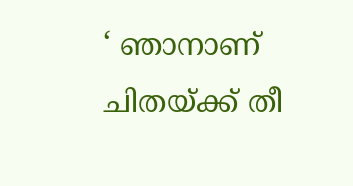‘ ഞാനാണ് ചിതയ്‌ക്ക് തീ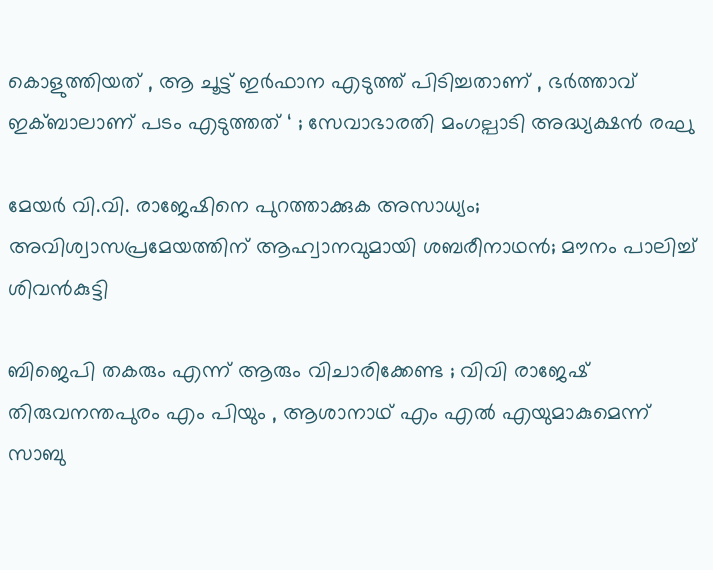കൊളുത്തിയത് , ആ ചൂട്ട് ഇർഫാന എടുത്ത് പിടിച്ചതാണ് , ഭർത്താവ് ഇക്ബാലാണ് പടം എടുത്തത് ‘ ; സേവാഭാരതി മംഗല്പാടി അദ്ധ്യക്ഷൻ രഘു

മേയര്‍ വി.വി. രാജേഷിനെ പുറത്താക്കുക അസാധ്യം; അവിശ്വാസപ്രമേയത്തിന് ആഹ്വാനവുമായി ശബരീനാഥന്‍; മൗനം പാലിച്ച് ശിവന്‍കുട്ടി

ബിജെപി തകരും എന്ന് ആരും വിചാരിക്കേണ്ട ; വിവി രാജേഷ് തിരുവനന്തപുരം എം പിയും , ആശാനാഥ് എം എൽ എയുമാകുമെന്ന് സാബു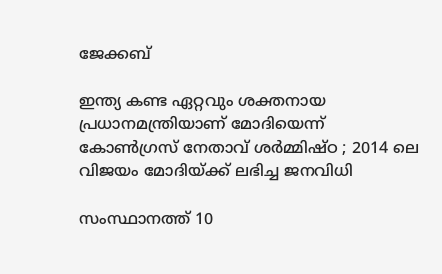ജേക്കബ്

ഇന്ത്യ കണ്ട ഏറ്റവും ശക്തനായ പ്രധാനമന്ത്രിയാണ് മോദിയെന്ന് കോൺഗ്രസ് നേതാവ് ശർമ്മിഷ്ഠ ; 2014 ലെ വിജയം മോദിയ്‌ക്ക് ലഭിച്ച ജനവിധി

സംസ്ഥാനത്ത് 10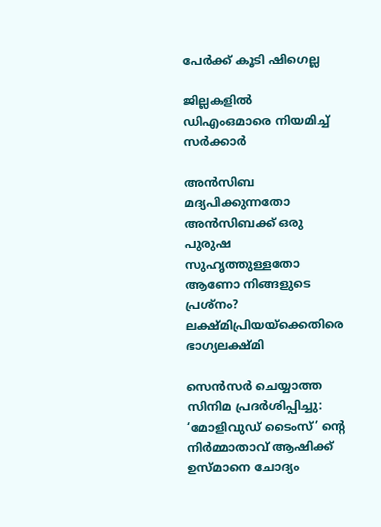പേര്‍ക്ക് കൂടി ഷിഗെല്ല

ജില്ലകളില്‍ ഡിഎംഒമാരെ നിയമിച്ച് സര്‍ക്കാര്‍

അൻസിബ മദ്യപിക്കുന്നതോ അൻസിബക്ക് ഒരു പുരുഷ സുഹൃത്തുള്ളതോ ആണോ നിങ്ങളുടെ പ്രശ്നം? ലക്ഷ്മിപ്രിയയ്‌ക്കെതിരെ ഭാഗ്യലക്ഷ്മി

സെന്‍സര്‍ ചെയ്യാത്ത സിനിമ പ്രദര്‍ശിപ്പിച്ചു: ‘മോളിവുഡ് ടൈംസ്’ ന്റെ നിര്‍മ്മാതാവ് ആഷിക്ക് ഉസ്മാനെ ചോദ്യം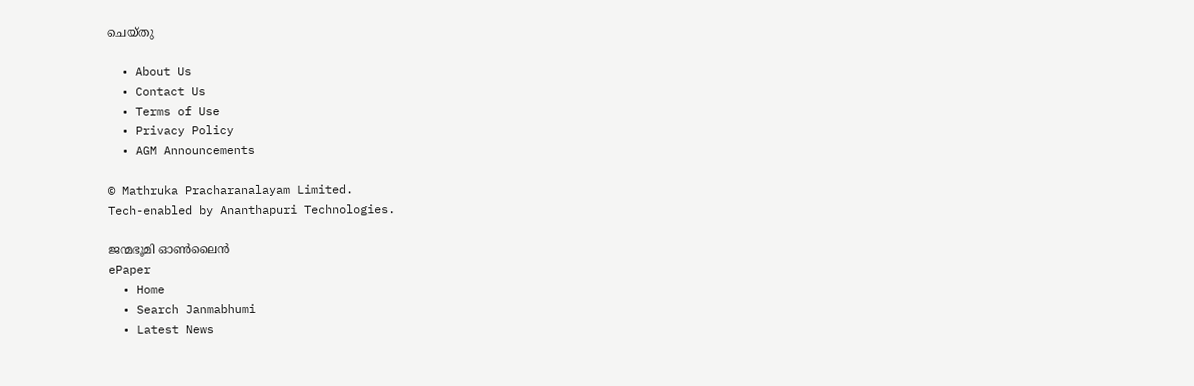ചെയ്തു

  • About Us
  • Contact Us
  • Terms of Use
  • Privacy Policy
  • AGM Announcements

© Mathruka Pracharanalayam Limited.
Tech-enabled by Ananthapuri Technologies.

ജന്മഭൂമി ഓണ്‍ലൈന്‍
ePaper
  • Home
  • Search Janmabhumi
  • Latest News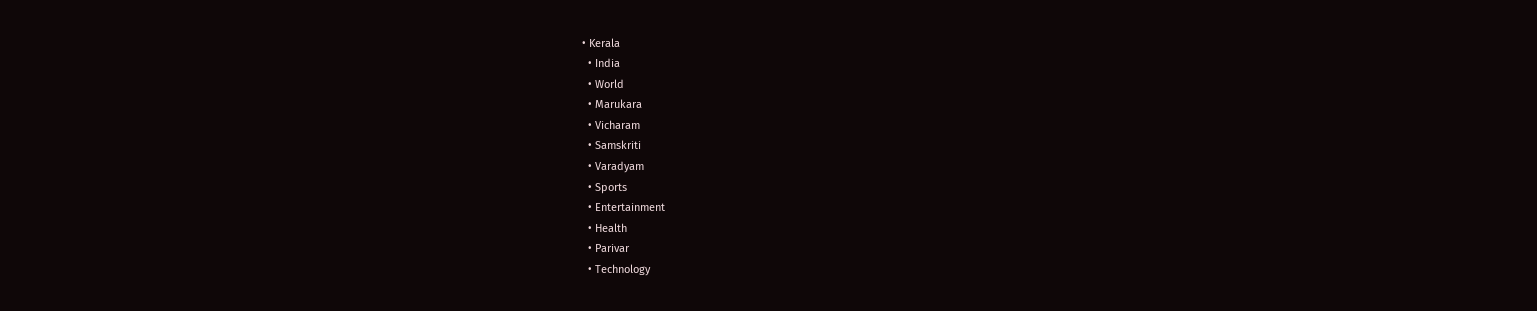• Kerala
  • India
  • World
  • Marukara
  • Vicharam
  • Samskriti
  • Varadyam
  • Sports
  • Entertainment
  • Health
  • Parivar
  • Technology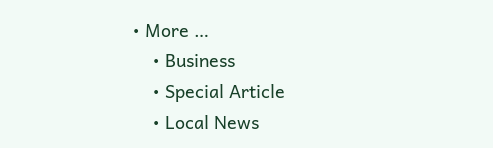• More …
    • Business
    • Special Article
    • Local News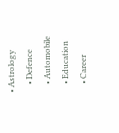• Astrology
    • Defence
    • Automobile
    • Education
    • Career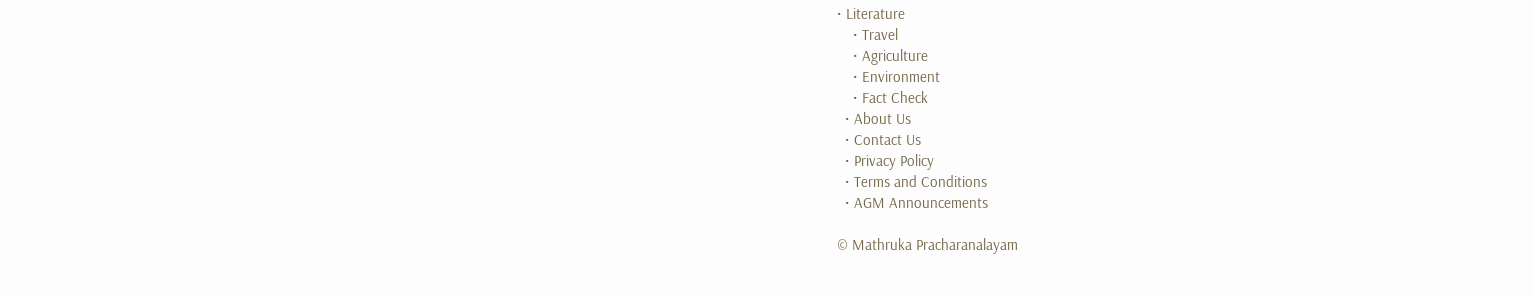• Literature
    • Travel
    • Agriculture
    • Environment
    • Fact Check
  • About Us
  • Contact Us
  • Privacy Policy
  • Terms and Conditions
  • AGM Announcements

© Mathruka Pracharanalayam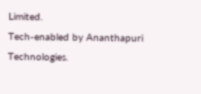Limited.
Tech-enabled by Ananthapuri Technologies.